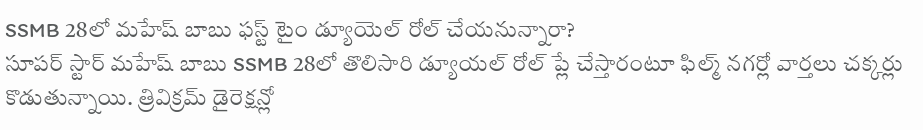SSMB 28లో మహేష్ బాబు ఫస్ట్ టైం డ్యూయెల్ రోల్ చేయనున్నారా?
సూపర్ స్టార్ మహేష్ బాబు SSMB 28లో తొలిసారి డ్యూయల్ రోల్ ప్లే చేస్తారంటూ ఫిల్మ్ నగర్లో వార్తలు చక్కర్లు కొడుతున్నాయి. త్రివిక్రమ్ డైరెక్షన్లో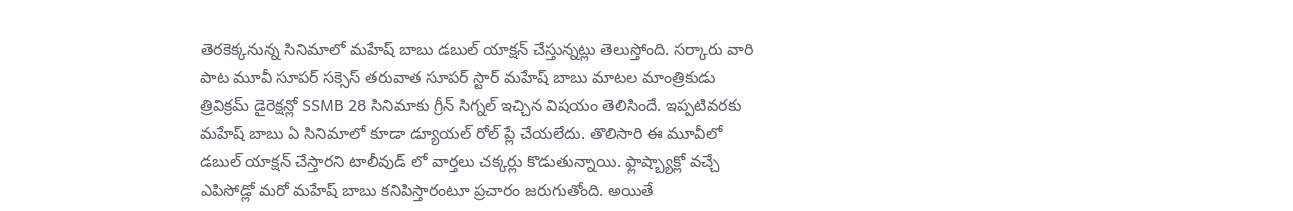తెరకెక్కనున్న సినిమాలో మహేష్ బాబు డబుల్ యాక్షన్ చేస్తున్నట్లు తెలుస్తోంది. సర్కారు వారి పాట మూవీ సూపర్ సక్సెస్ తరువాత సూపర్ స్టార్ మహేష్ బాబు మాటల మాంత్రికుడు త్రివిక్రమ్ డైరెక్షన్లో SSMB 28 సినిమాకు గ్రీన్ సిగ్నల్ ఇచ్చిన విషయం తెలిసిందే. ఇప్పటివరకు మహేష్ బాబు ఏ సినిమాలో కూడా డ్యూయల్ రోల్ ప్లే చేయలేదు. తొలిసారి ఈ మూవీలో డబుల్ యాక్షన్ చేస్తారని టాలీవుడ్ లో వార్తలు చక్కర్లు కొడుతున్నాయి. ఫ్లాష్బ్యాక్లో వచ్చే ఎపిసోడ్లో మరో మహేష్ బాబు కనిపిస్తారంటూ ప్రచారం జరుగుతోంది. అయితే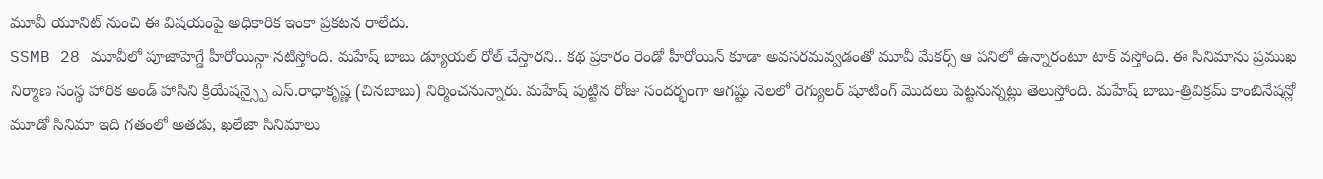మూవీ యూనిట్ నుంచి ఈ విషయంపై అధికారిక ఇంకా ప్రకటన రాలేదు.
SSMB 28 మూవీలో పూజాహెగ్డే హీరోయిన్గా నటిస్తోంది. మహేష్ బాబు డ్యూయల్ రోల్ చేస్తారని.. కథ ప్రకారం రెండో హీరోయిన్ కూడా అవసరమవ్వడంతో మూవీ మేకర్స్ ఆ పనిలో ఉన్నారంటూ టాక్ వస్తోంది. ఈ సినిమాను ప్రముఖ నిర్మాణ సంస్థ హారిక అండ్ హాసిని క్రియేషన్స్పై ఎస్.రాధాకృష్ణ (చినబాబు) నిర్మించనున్నారు. మహేష్ పుట్టిన రోజు సందర్భంగా ఆగష్టు నెలలో రెగ్యులర్ షూటింగ్ మొదలు పెట్టనున్నట్లు తెలుస్తోంది. మహేష్ బాబు-త్రివిక్రమ్ కాంబినేషన్లో మూడో సినిమా ఇది గతంలో అతడు, ఖలేజా సినిమాలు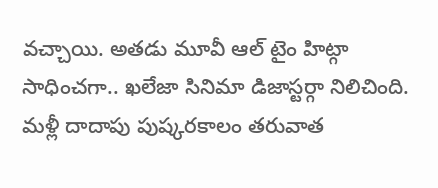వచ్చాయి. అతడు మూవీ ఆల్ టైం హిట్గా సాధించగా.. ఖలేజా సినిమా డిజాస్టర్గా నిలిచింది. మళ్లీ దాదాపు పుష్కరకాలం తరువాత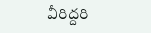వీరిద్దరి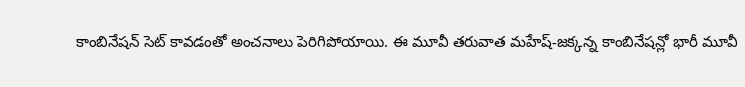కాంబినేషన్ సెట్ కావడంతో అంచనాలు పెరిగిపోయాయి. ఈ మూవీ తరువాత మహేష్-జక్కన్న కాంబినేషన్లో భారీ మూవీ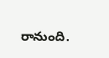రానుంది.